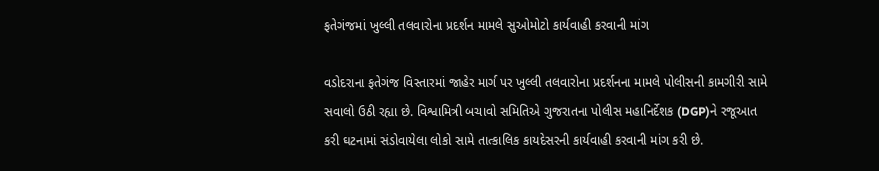ફતેગંજમાં ખુલ્લી તલવારોના પ્રદર્શન મામલે સુઓમોટો કાર્યવાહી કરવાની માંગ

વડોદરાના ફતેગંજ વિસ્તારમાં જાહેર માર્ગ પર ખુલ્લી તલવારોના પ્રદર્શનના મામલે પોલીસની કામગીરી સામે સવાલો ઉઠી રહ્યા છે. વિશ્વામિત્રી બચાવો સમિતિએ ગુજરાતના પોલીસ મહાનિર્દેશક (DGP)ને રજૂઆત કરી ઘટનામાં સંડોવાયેલા લોકો સામે તાત્કાલિક કાયદેસરની કાર્યવાહી કરવાની માંગ કરી છે.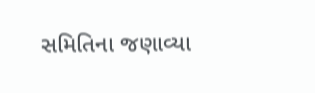સમિતિના જણાવ્યા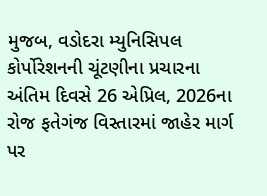મુજબ, વડોદરા મ્યુનિસિપલ કોર્પોરેશનની ચૂંટણીના પ્રચારના અંતિમ દિવસે 26 એપ્રિલ, 2026ના રોજ ફતેગંજ વિસ્તારમાં જાહેર માર્ગ પર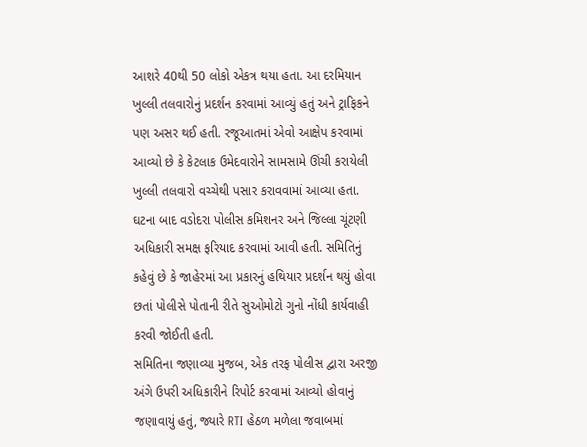આશરે 40થી 50 લોકો એકત્ર થયા હતા. આ દરમિયાન ખુલ્લી તલવારોનું પ્રદર્શન કરવામાં આવ્યું હતું અને ટ્રાફિકને પણ અસર થઈ હતી. રજૂઆતમાં એવો આક્ષેપ કરવામાં આવ્યો છે કે કેટલાક ઉમેદવારોને સામસામે ઊંચી કરાયેલી ખુલ્લી તલવારો વચ્ચેથી પસાર કરાવવામાં આવ્યા હતા.
ઘટના બાદ વડોદરા પોલીસ કમિશનર અને જિલ્લા ચૂંટણી અધિકારી સમક્ષ ફરિયાદ કરવામાં આવી હતી. સમિતિનું કહેવું છે કે જાહેરમાં આ પ્રકારનું હથિયાર પ્રદર્શન થયું હોવા છતાં પોલીસે પોતાની રીતે સુઓમોટો ગુનો નોંધી કાર્યવાહી કરવી જોઈતી હતી.
સમિતિના જણાવ્યા મુજબ, એક તરફ પોલીસ દ્વારા અરજી અંગે ઉપરી અધિકારીને રિપોર્ટ કરવામાં આવ્યો હોવાનું જણાવાયું હતું, જ્યારે RTI હેઠળ મળેલા જવાબમાં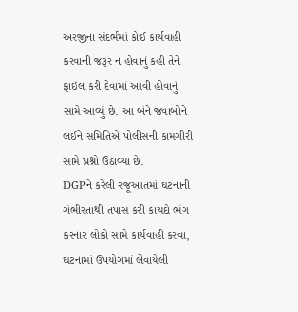અરજીના સંદર્ભમાં કોઈ કાર્યવાહી કરવાની જરૂર ન હોવાનું કહી તેને ફાઇલ કરી દેવામાં આવી હોવાનું સામે આવ્યું છે. આ બંને જવાબોને લઈને સમિતિએ પોલીસની કામગીરી સામે પ્રશ્નો ઉઠાવ્યા છે.
DGPને કરેલી રજૂઆતમાં ઘટનાની ગંભીરતાથી તપાસ કરી કાયદો ભંગ કરનાર લોકો સામે કાર્યવાહી કરવા, ઘટનામાં ઉપયોગમાં લેવાયેલી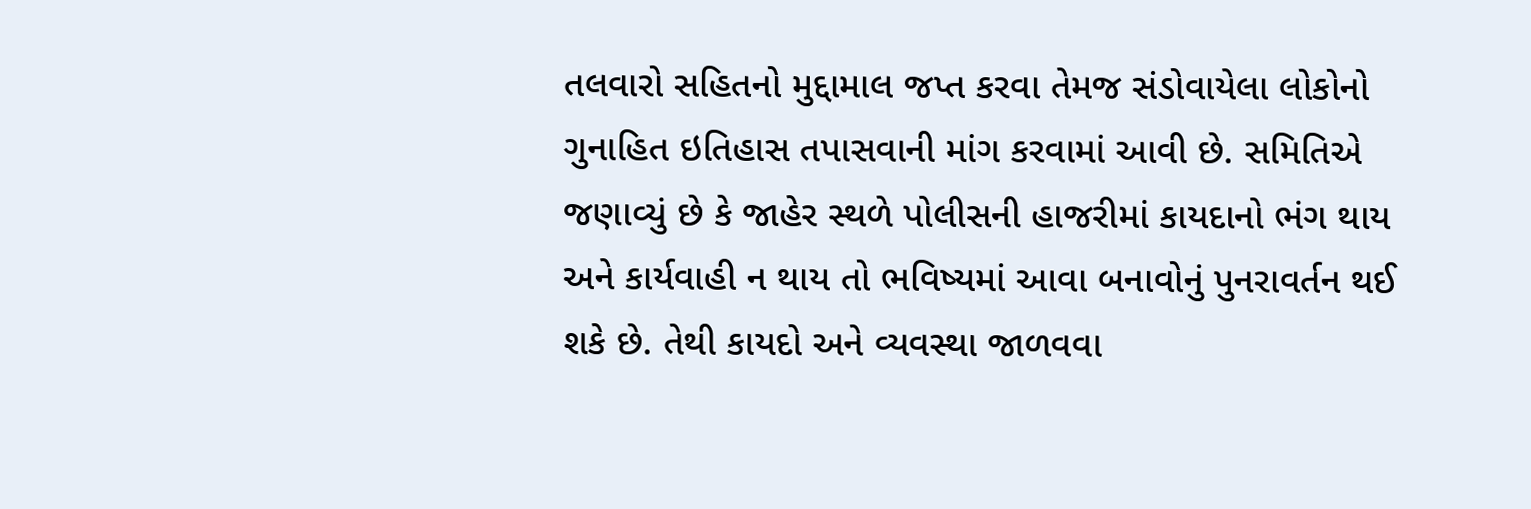તલવારો સહિતનો મુદ્દામાલ જપ્ત કરવા તેમજ સંડોવાયેલા લોકોનો ગુનાહિત ઇતિહાસ તપાસવાની માંગ કરવામાં આવી છે. સમિતિએ જણાવ્યું છે કે જાહેર સ્થળે પોલીસની હાજરીમાં કાયદાનો ભંગ થાય અને કાર્યવાહી ન થાય તો ભવિષ્યમાં આવા બનાવોનું પુનરાવર્તન થઈ શકે છે. તેથી કાયદો અને વ્યવસ્થા જાળવવા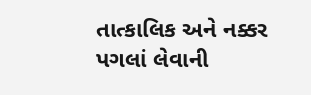તાત્કાલિક અને નક્કર પગલાં લેવાની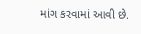માંગ કરવામાં આવી છે.